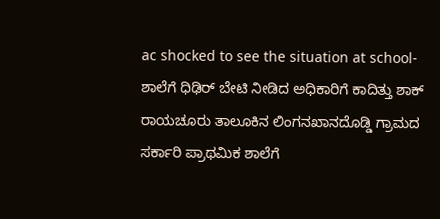ac shocked to see the situation at school-ಶಾಲೆಗೆ ಧಿಢಿರ್ ಬೇಟಿ ನೀಡಿದ ಅಧಿಕಾರಿಗೆ ಕಾದಿತ್ತು ಶಾಕ್ ರಾಯಚೂರು ತಾಲೂಕಿನ ಲಿಂಗನಖಾನದೊಡ್ಡಿ ಗ್ರಾಮದ ಸರ್ಕಾರಿ ಪ್ರಾಥಮಿಕ ಶಾಲೆಗೆ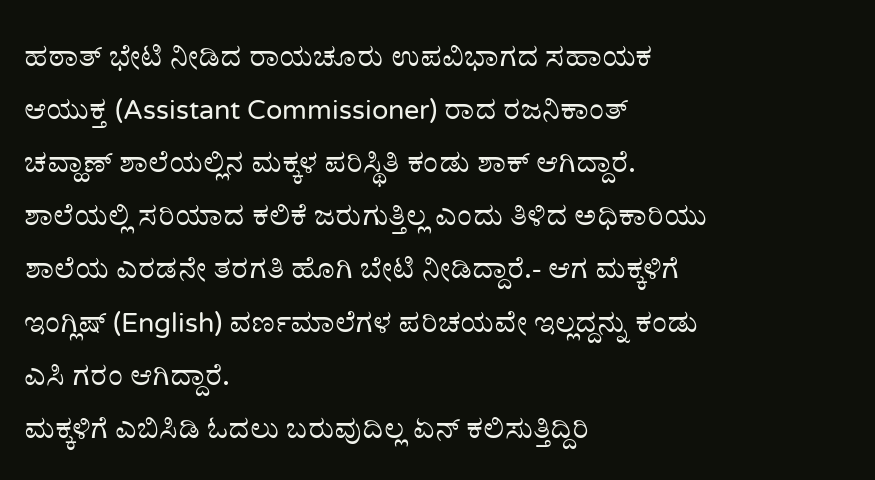ಹಠಾತ್ ಭೇಟಿ ನೀಡಿದ ರಾಯಚೂರು ಉಪವಿಭಾಗದ ಸಹಾಯಕ ಆಯುಕ್ತ (Assistant Commissioner) ರಾದ ರಜನಿಕಾಂತ್ ಚವ್ಹಾಣ್ ಶಾಲೆಯಲ್ಲಿನ ಮಕ್ಕಳ ಪರಿಸ್ಥಿತಿ ಕಂಡು ಶಾಕ್ ಆಗಿದ್ದಾರೆ.
ಶಾಲೆಯಲ್ಲಿ ಸರಿಯಾದ ಕಲಿಕೆ ಜರುಗುತ್ತಿಲ್ಲ ಎಂದು ತಿಳಿದ ಅಧಿಕಾರಿಯು ಶಾಲೆಯ ಎರಡನೇ ತರಗತಿ ಹೊಗಿ ಬೇಟಿ ನೀಡಿದ್ದಾರೆ.- ಆಗ ಮಕ್ಕಳಿಗೆ ಇಂಗ್ಲಿಷ್ (English) ವರ್ಣಮಾಲೆಗಳ ಪರಿಚಯವೇ ಇಲ್ಲದ್ದನ್ನು ಕಂಡು ಎಸಿ ಗರಂ ಆಗಿದ್ದಾರೆ.
ಮಕ್ಕಳಿಗೆ ಎಬಿಸಿಡಿ ಓದಲು ಬರುವುದಿಲ್ಲ ಏನ್ ಕಲಿಸುತ್ತಿದ್ದಿರಿ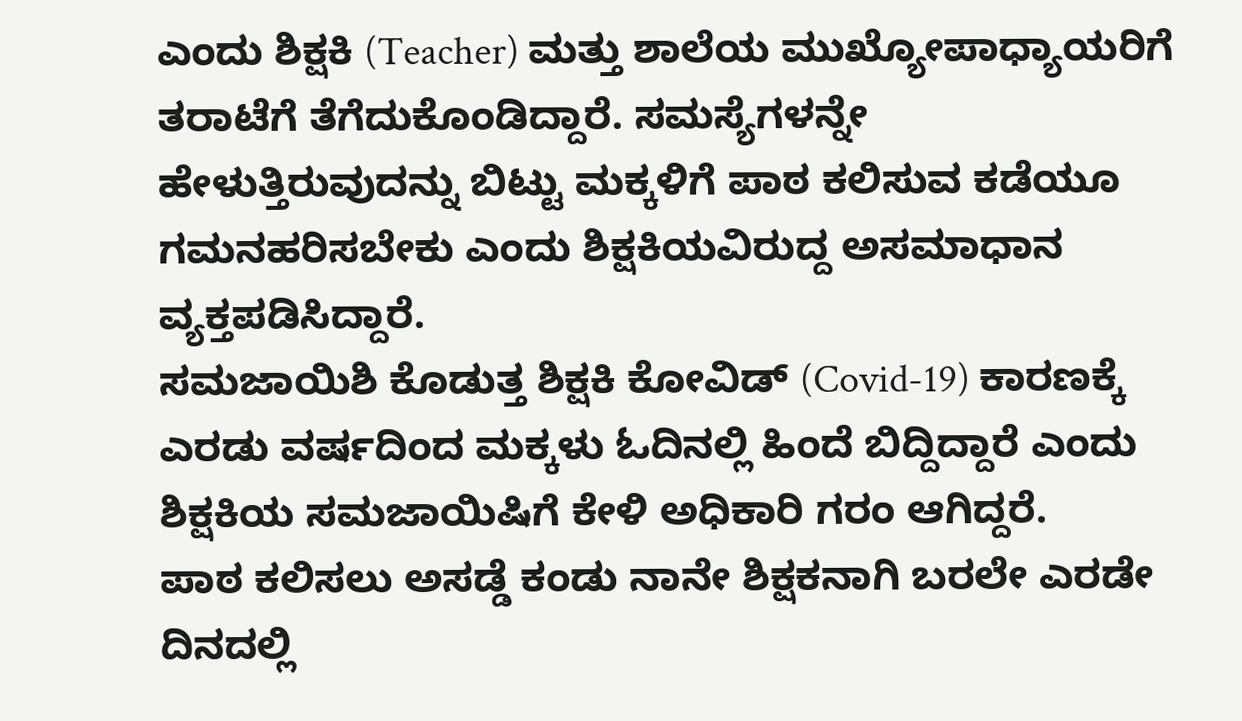ಎಂದು ಶಿಕ್ಷಕಿ (Teacher) ಮತ್ತು ಶಾಲೆಯ ಮುಖ್ಯೋಪಾಧ್ಯಾಯರಿಗೆ ತರಾಟೆಗೆ ತೆಗೆದುಕೊಂಡಿದ್ದಾರೆ. ಸಮಸ್ಯೆಗಳನ್ನೇ ಹೇಳುತ್ತಿರುವುದನ್ನು ಬಿಟ್ಟು ಮಕ್ಕಳಿಗೆ ಪಾಠ ಕಲಿಸುವ ಕಡೆಯೂ ಗಮನಹರಿಸಬೇಕು ಎಂದು ಶಿಕ್ಷಕಿಯವಿರುದ್ದ ಅಸಮಾಧಾನ ವ್ಯಕ್ತಪಡಿಸಿದ್ದಾರೆ.
ಸಮಜಾಯಿಶಿ ಕೊಡುತ್ತ ಶಿಕ್ಷಕಿ ಕೋವಿಡ್ (Covid-19) ಕಾರಣಕ್ಕೆ ಎರಡು ವರ್ಷದಿಂದ ಮಕ್ಕಳು ಓದಿನಲ್ಲಿ ಹಿಂದೆ ಬಿದ್ದಿದ್ದಾರೆ ಎಂದು ಶಿಕ್ಷಕಿಯ ಸಮಜಾಯಿಷಿಗೆ ಕೇಳಿ ಅಧಿಕಾರಿ ಗರಂ ಆಗಿದ್ದರೆ.
ಪಾಠ ಕಲಿಸಲು ಅಸಡ್ಡೆ ಕಂಡು ನಾನೇ ಶಿಕ್ಷಕನಾಗಿ ಬರಲೇ ಎರಡೇ ದಿನದಲ್ಲಿ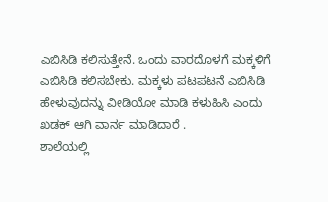ಎಬಿಸಿಡಿ ಕಲಿಸುತ್ತೇನೆ. ಒಂದು ವಾರದೊಳಗೆ ಮಕ್ಕಳಿಗೆ ಎಬಿಸಿಡಿ ಕಲಿಸಬೇಕು. ಮಕ್ಕಳು ಪಟಪಟನೆ ಎಬಿಸಿಡಿ ಹೇಳುವುದನ್ನು ವೀಡಿಯೋ ಮಾಡಿ ಕಳುಹಿಸಿ ಎಂದು ಖಡಕ್ ಆಗಿ ವಾರ್ನ ಮಾಡಿದಾರೆ .
ಶಾಲೆಯಲ್ಲಿ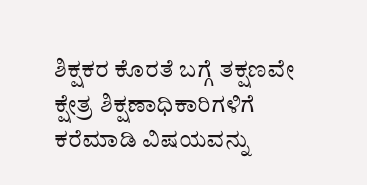ಶಿಕ್ಷಕರ ಕೊರತೆ ಬಗ್ಗೆ ತಕ್ಷಣವೇ ಕ್ಷೇತ್ರ ಶಿಕ್ಷಣಾಧಿಕಾರಿಗಳಿಗೆ ಕರೆಮಾಡಿ ವಿಷಯವನ್ನು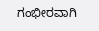ಗಂಭೀರವಾಗಿ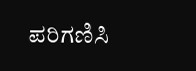ಪರಿಗಣಿಸಿ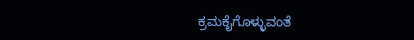ಕ್ರಮಕೈಗೊಳ್ಳುವಂತೆ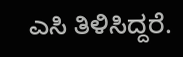ಎಸಿ ತಿಳಿಸಿದ್ದರೆ.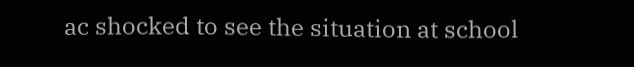ac shocked to see the situation at school